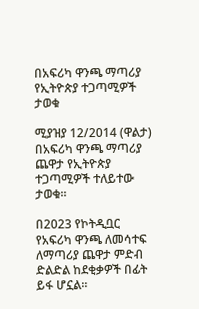በአፍሪካ ዋንጫ ማጣሪያ የኢትዮጵያ ተጋጣሚዎች ታወቁ

ሚያዝያ 12/2014 (ዋልታ) በአፍሪካ ዋንጫ ማጣሪያ ጨዋታ የኢትዮጵያ ተጋጣሚዎች ተለይተው ታወቁ።

በ2023 የኮትዲቧር የአፍሪካ ዋንጫ ለመሳተፍ ለማጣሪያ ጨዋታ ምድብ ድልድል ከደቂቃዎች በፊት ይፋ ሆኗል።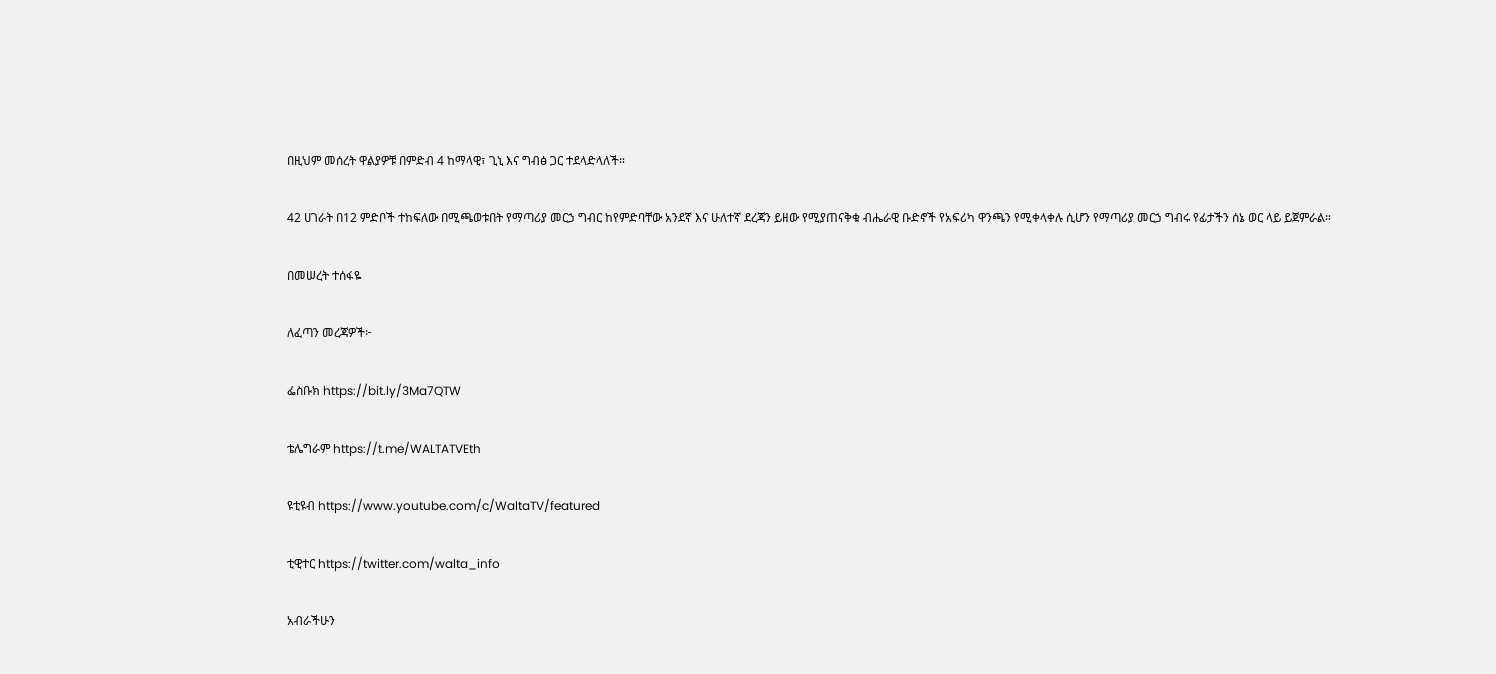በዚህም መሰረት ዋልያዎቹ በምድብ 4 ከማላዊ፣ ጊኒ እና ግብፅ ጋር ተደላድላለች።

42 ሀገራት በ12 ምድቦች ተከፍለው በሚጫወቱበት የማጣሪያ መርኃ ግብር ከየምድባቸው አንደኛ እና ሁለተኛ ደረጃን ይዘው የሚያጠናቅቁ ብሔራዊ ቡድኖች የአፍሪካ ዋንጫን የሚቀላቀሉ ሲሆን የማጣሪያ መርኃ ግብሩ የፊታችን ሰኔ ወር ላይ ይጀምራል።

በመሠረት ተሰፋዬ

ለፈጣን መረጃዎች፦

ፌስቡክ https://bit.ly/3Ma7QTW

ቴሌግራም https://t.me/WALTATVEth

ዩቲዩብ https://www.youtube.com/c/WaltaTV/featured

ቲዊተር https://twitter.com/walta_info

አብራችሁን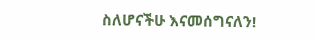ስለሆናችሁ እናመሰግናለን!